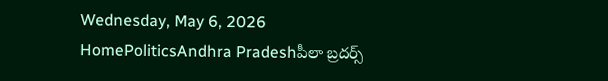Wednesday, May 6, 2026
HomePoliticsAndhra Pradeshపీలా బ్రదర్స్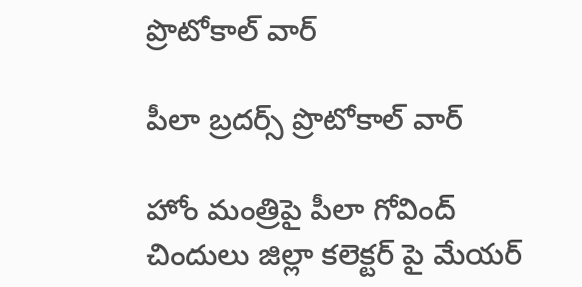ప్రొటోకాల్ వార్

పీలా బ్రదర్స్ ప్రొటోకాల్ వార్

హోం మంత్రిపై పీలా గోవింద్ చిందులు జిల్లా కలెక్టర్ పై మేయర్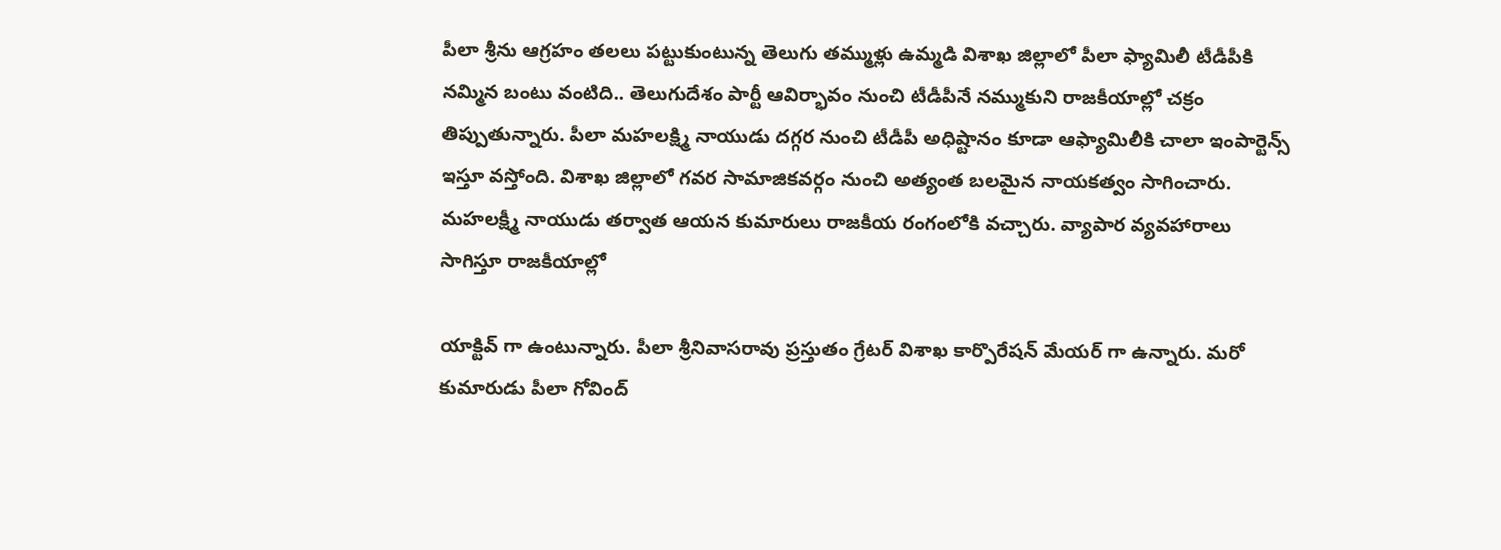పీలా శ్రీను ఆగ్రహం తలలు పట్టుకుంటున్న తెలుగు తమ్ముళ్లు ఉమ్మడి విశాఖ జిల్లాలో పీలా ఫ్యామిలీ టీడీపీకి నమ్మిన బంటు వంటిది.. తెలుగుదేశం పార్టీ ఆవిర్భావం నుంచి టీడీపీనే నమ్ముకుని రాజకీయాల్లో చక్రం తిప్పుతున్నారు. పీలా మహలక్ష్మి నాయుడు దగ్గర నుంచి టీడీపీ అధిష్టానం కూడా ఆఫ్యామిలీకి చాలా ఇంపార్టెన్స్ ఇస్తూ వస్తోంది. విశాఖ జిల్లాలో గవర సామాజికవర్గం నుంచి అత్యంత బలమైన నాయకత్వం సాగించారు. మహలక్ష్మీ నాయుడు తర్వాత ఆయన కుమారులు రాజకీయ రంగంలోకి వచ్చారు. వ్యాపార వ్యవహారాలు సాగిస్తూ రాజకీయాల్లో

యాక్టివ్ గా ఉంటున్నారు. పీలా శ్రీనివాసరావు ప్రస్తుతం గ్రేటర్ విశాఖ కార్పొరేషన్ మేయర్ గా ఉన్నారు. మరో కుమారుడు పీలా గోవింద్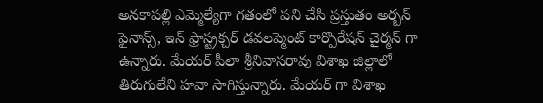అనకాపల్లి ఎమ్మెల్యేగా గతంలో పని చేసి ప్రస్తుతం అర్బన్ ఫైనాన్స్, ఇన్ ఫ్రాస్ట్రక్చర్ డవలప్మెంట్ కార్పొరేషన్ చైర్మన్ గా ఉన్నారు. మేయర్ పీలా శ్రీనివాసరావు విశాఖ జిల్లాలో తిరుగులేని హవా సాగిస్తున్నారు. మేయర్ గా విశాఖ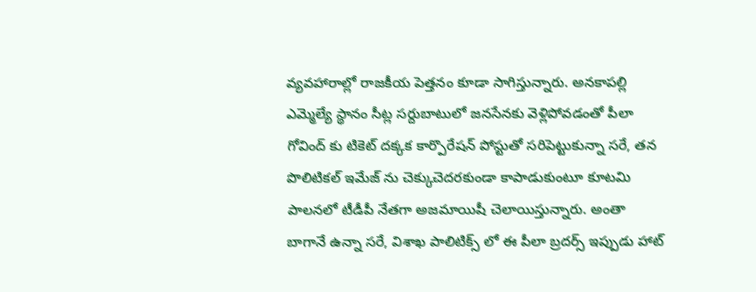వ్యవహారాల్లో రాజకీయ పెత్తనం కూడా సాగిస్తున్నారు. అనకాపల్లి ఎమ్మెల్యే స్థానం సీట్ల సర్దుబాటులో జనసేనకు వెళ్లిపోవడంతో పీలా గోవింద్ కు టికెట్ దక్కక కార్పొరేషన్ పోస్టుతో సరిపెట్టుకున్నా సరే, తన పొలిటికల్ ఇమేజ్ ను చెక్కుచెదరకుండా కాపాడుకుంటూ కూటమి పాలనలో టీడీపీ నేతగా అజమాయిషీ చెలాయిస్తున్నారు. అంతా బాగానే ఉన్నా సరే, విశాఖ పాలిటిక్స్ లో ఈ పీలా బ్రదర్స్ ఇప్పుడు హాట్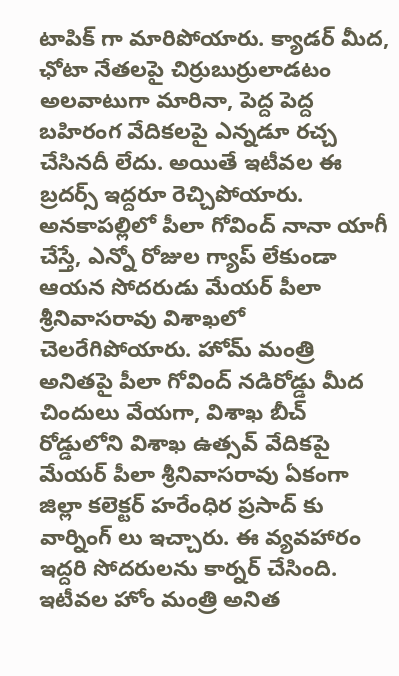టాపిక్ గా మారిపోయారు. క్యాడర్ మీద, ఛోటా నేతలపై చిర్రుబుర్రులాడటం అలవాటుగా మారినా, పెద్ద పెద్ద బహిరంగ వేదికలపై ఎన్నడూ రచ్చ చేసినదీ లేదు. అయితే ఇటీవల ఈ బ్రదర్స్ ఇద్దరూ రెచ్చిపోయారు. అనకాపల్లిలో పీలా గోవింద్ నానా యాగీ చేస్తే, ఎన్నో రోజుల గ్యాప్ లేకుండా ఆయన సోదరుడు మేయర్ పీలా శ్రీనివాసరావు విశాఖలో చెలరేగిపోయారు. హోమ్ మంత్రి అనితపై పీలా గోవింద్ నడిరోడ్డు మీద చిందులు వేయగా, విశాఖ బీచ్ రోడ్డులోని విశాఖ ఉత్సవ్ వేదికపై మేయర్ పీలా శ్రీనివాసరావు ఏకంగా జిల్లా కలెక్టర్ హరేంధిర ప్రసాద్ కు వార్నింగ్ లు ఇచ్చారు. ఈ వ్యవహారం ఇద్దరి సోదరులను కార్నర్ చేసింది. ఇటీవల హోం మంత్రి అనిత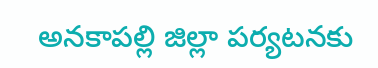అనకాపల్లి జిల్లా పర్యటనకు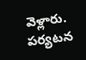వెళ్లారు. పర్యటన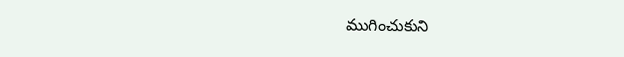ముగించుకుని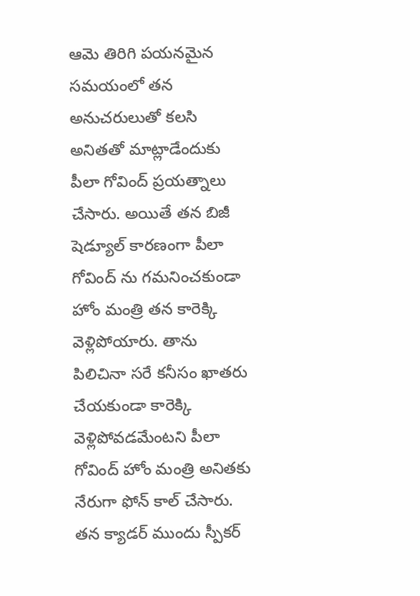ఆమె తిరిగి పయనమైన సమయంలో తన అనుచరులుతో కలసి అనితతో మాట్లాడేందుకు పీలా గోవింద్ ప్రయత్నాలు చేసారు. అయితే తన బిజీ షెడ్యూల్ కారణంగా పీలా గోవింద్ ను గమనించకుండా హోం మంత్రి తన కారెక్కి వెళ్లిపోయారు. తాను పిలిచినా సరే కనీసం ఖాతరు చేయకుండా కారెక్కి వెళ్లిపోవడమేంటని పీలా గోవింద్ హోం మంత్రి అనితకు నేరుగా ఫోన్ కాల్ చేసారు. తన క్యాడర్ ముందు స్పీకర్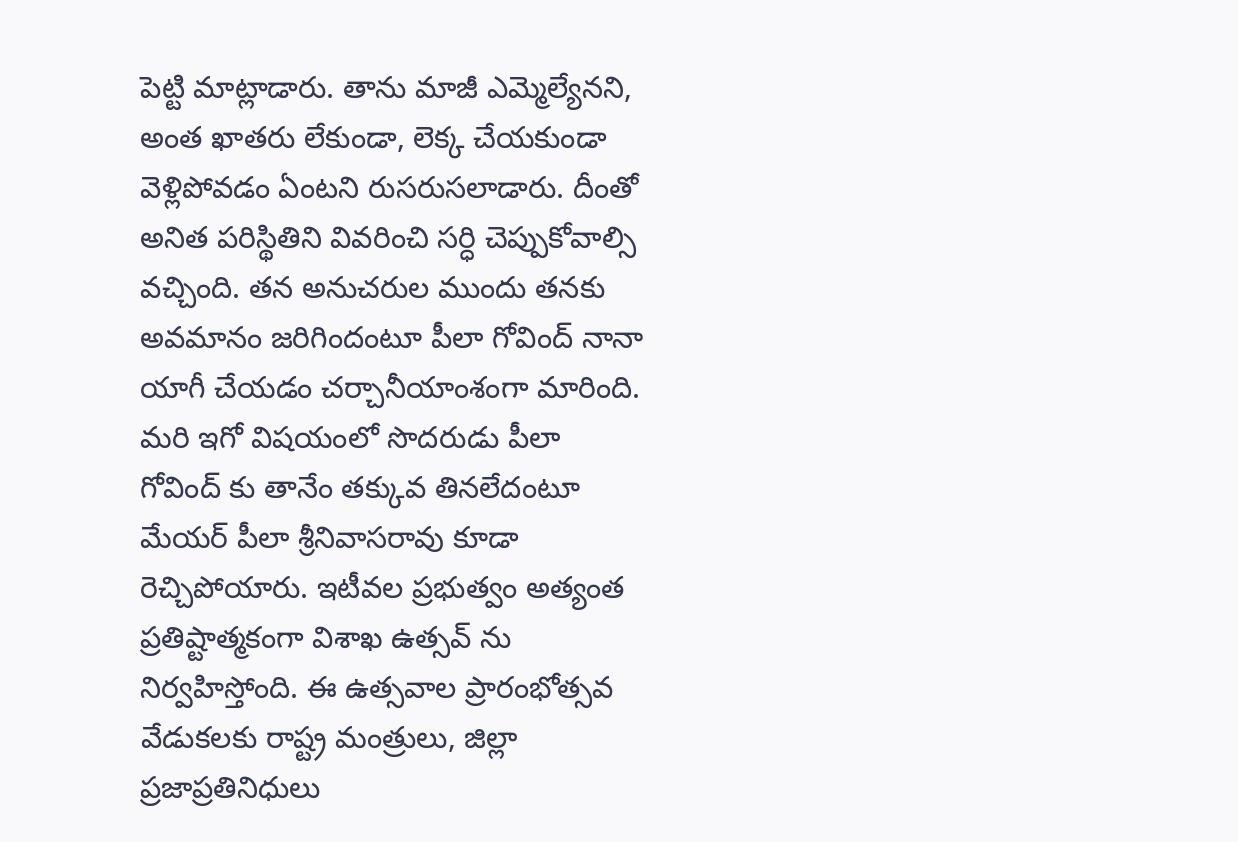పెట్టి మాట్లాడారు. తాను మాజీ ఎమ్మెల్యేనని, అంత ఖాతరు లేకుండా, లెక్క చేయకుండా వెళ్లిపోవడం ఏంటని రుసరుసలాడారు. దీంతో అనిత పరిస్థితిని వివరించి సర్ధి చెప్పుకోవాల్సి వచ్చింది. తన అనుచరుల ముందు తనకు అవమానం జరిగిందంటూ పీలా గోవింద్ నానా యాగీ చేయడం చర్చానీయాంశంగా మారింది. మరి ఇగో విషయంలో సొదరుడు పీలా గోవింద్ కు తానేం తక్కువ తినలేదంటూ మేయర్ పీలా శ్రీనివాసరావు కూడా రెచ్చిపోయారు. ఇటీవల ప్రభుత్వం అత్యంత ప్రతిష్టాత్మకంగా విశాఖ ఉత్సవ్ ను నిర్వహిస్తోంది. ఈ ఉత్సవాల ప్రారంభోత్సవ వేడుకలకు రాష్ట్ర మంత్రులు, జిల్లా ప్రజాప్రతినిధులు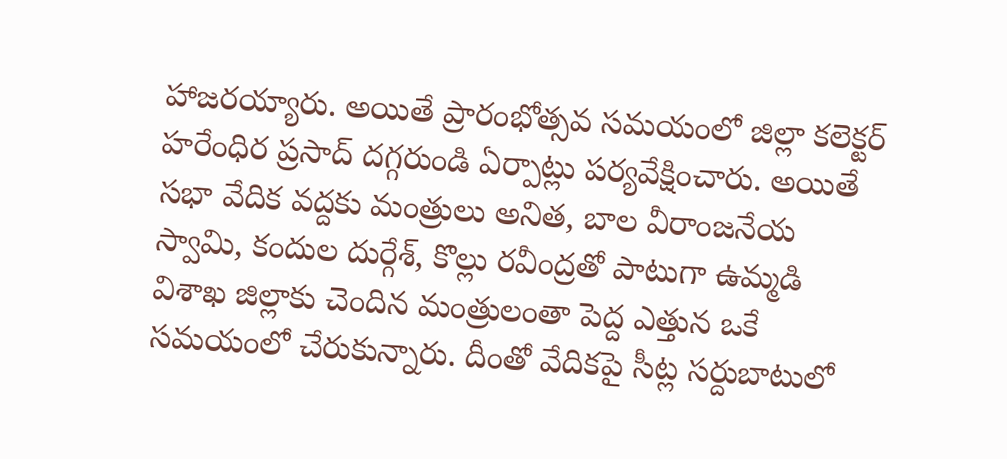హాజరయ్యారు. అయితే ప్రారంభోత్సవ సమయంలో జిల్లా కలెక్టర్ హరేంధిర ప్రసాద్ దగ్గరుండి ఏర్పాట్లు పర్యవేక్షించారు. అయితే సభా వేదిక వద్దకు మంత్రులు అనిత, బాల వీరాంజనేయ స్వామి, కందుల దుర్గేశ్, కొల్లు రవీంద్రతో పాటుగా ఉమ్మడి విశాఖ జిల్లాకు చెందిన మంత్రులంతా పెద్ద ఎత్తున ఒకే సమయంలో చేరుకున్నారు. దీంతో వేదికపై సీట్ల సర్దుబాటులో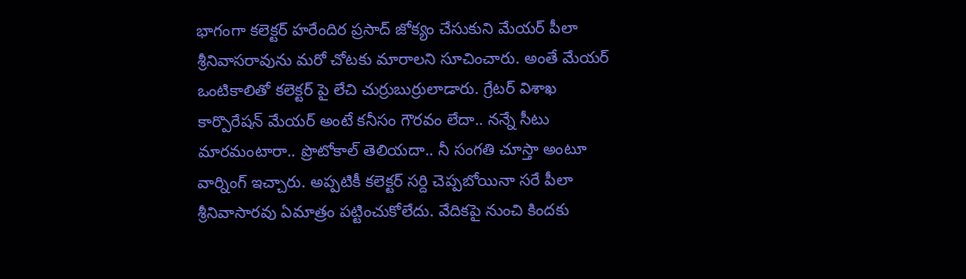భాగంగా కలెక్టర్ హరేందిర ప్రసాద్ జోక్యం చేసుకుని మేయర్ పీలా శ్రీనివాసరావును మరో చోటకు మారాలని సూచించారు. అంతే మేయర్ ఒంటికాలితో కలెక్టర్ పై లేచి చుర్రుబుర్రులాడారు. గ్రేటర్ విశాఖ కార్పొరేషన్ మేయర్ అంటే కనీసం గౌరవం లేదా.. నన్నే సీటు మారమంటారా.. ప్రొటోకాల్ తెలియదా.. నీ సంగతి చూస్తా అంటూ వార్నింగ్ ఇచ్చారు. అప్పటికీ కలెక్టర్ సర్ది చెప్పబోయినా సరే పీలా శ్రీనివాసారవు ఏమాత్రం పట్టించుకోలేదు. వేదికపై నుంచి కిందకు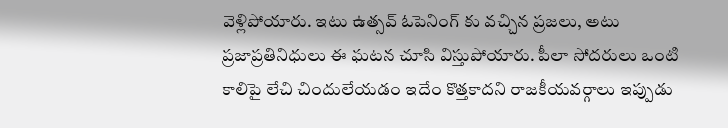వెళ్లిపోయారు. ఇటు ఉత్సవ్ ఓపెనింగ్ కు వచ్చిన ప్రజలు, అటు ప్రజాప్రతినిధులు ఈ ఘటన చూసి విస్తుపోయారు. పీలా సోదరులు ఒంటి కాలిపై లేచి చిందులేయడం ఇదేం కొత్తకాదని రాజకీయవర్గాలు ఇప్పుడు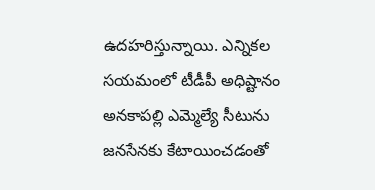ఉదహరిస్తున్నాయి. ఎన్నికల సయమంలో టీడీపీ అధిష్టానం అనకాపల్లి ఎమ్మెల్యే సీటును జనసేనకు కేటాయించడంతో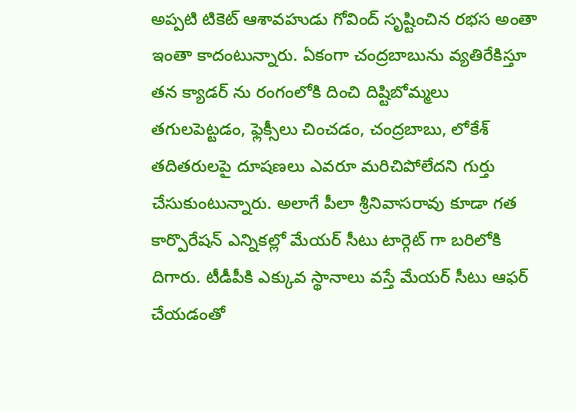అప్పటి టికెట్ ఆశావహుడు గోవింద్ సృష్టించిన రభస అంతా ఇంతా కాదంటున్నారు. ఏకంగా చంద్రబాబును వ్యతిరేకిస్తూ తన క్యాడర్ ను రంగంలోకి దించి దిష్టిబోమ్మలు తగులపెట్టడం, ఫ్లెక్సీలు చించడం, చంద్రబాబు, లోకేశ్ తదితరులపై దూషణలు ఎవరూ మరిచిపోలేదని గుర్తు చేసుకుంటున్నారు. అలాగే పీలా శ్రీనివాసరావు కూడా గత కార్పొరేషన్ ఎన్నికల్లో మేయర్ సీటు టార్గెట్ గా బరిలోకి దిగారు. టీడీపీకి ఎక్కువ స్థానాలు వస్తే మేయర్ సీటు ఆఫర్ చేయడంతో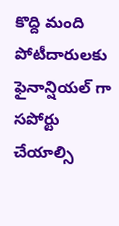కొద్ది మంది పోటీదారులకు ఫైనాన్షియల్ గా సపోర్టు చేయాల్సి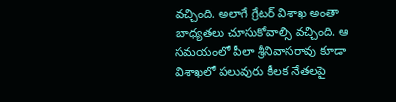వచ్చింది. అలాగే గ్రేటర్ విశాఖ అంతా బాధ్యతలు చూసుకోవాల్సి వచ్చింది. ఆ సమయంలో పీలా శ్రీనివాసరావు కూడా విశాఖలో పలువురు కీలక నేతలపై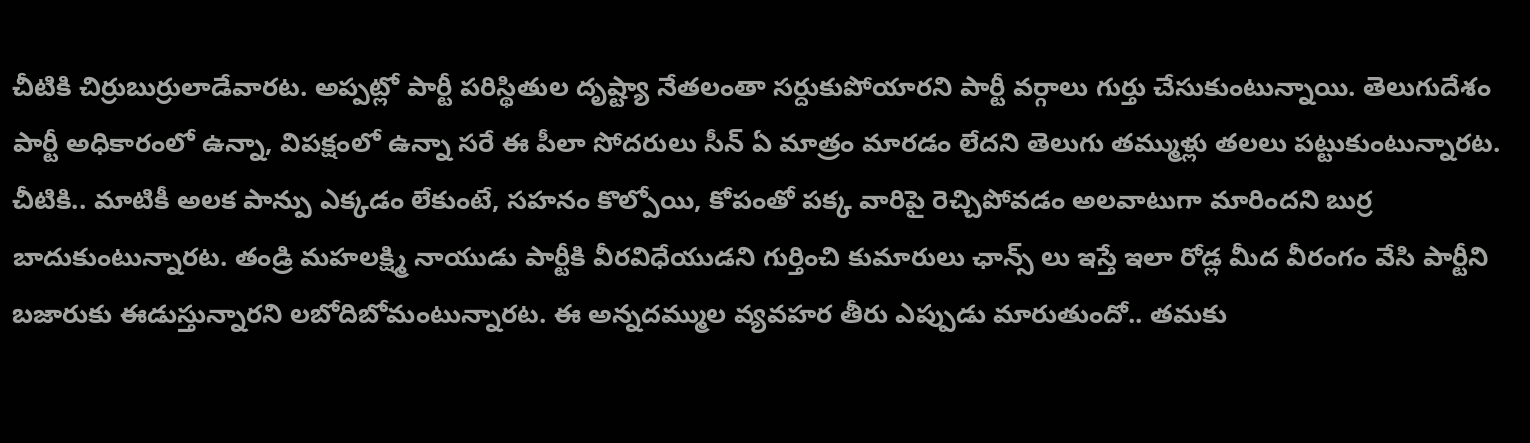చీటికి చిర్రుబుర్రులాడేవారట. అప్పట్లో పార్టీ పరిస్థితుల దృష్ట్యా నేతలంతా సర్దుకుపోయారని పార్టీ వర్గాలు గుర్తు చేసుకుంటున్నాయి. తెలుగుదేశం పార్టీ అధికారంలో ఉన్నా, విపక్షంలో ఉన్నా సరే ఈ పీలా సోదరులు సీన్ ఏ మాత్రం మారడం లేదని తెలుగు తమ్ముళ్లు తలలు పట్టుకుంటున్నారట. చీటికి.. మాటికీ అలక పాన్పు ఎక్కడం లేకుంటే, సహనం కొల్పోయి, కోపంతో పక్క వారిపై రెచ్చిపోవడం అలవాటుగా మారిందని బుర్ర బాదుకుంటున్నారట. తండ్రి మహలక్ష్మి నాయుడు పార్టీకి వీరవిధేయుడని గుర్తించి కుమారులు ఛాన్స్ లు ఇస్తే ఇలా రోడ్ల మీద వీరంగం వేసి పార్టీని బజారుకు ఈడుస్తున్నారని లబోదిబోమంటున్నారట. ఈ అన్నదమ్ముల వ్యవహర తీరు ఎప్పుడు మారుతుందో.. తమకు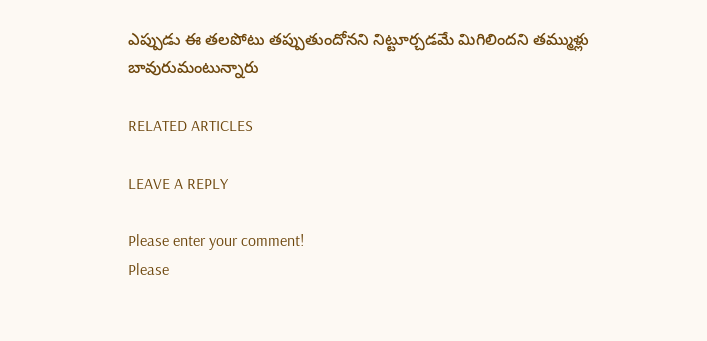ఎప్పుడు ఈ తలపోటు తప్పుతుందోనని నిట్టూర్చడమే మిగిలిందని తమ్ముళ్లు బావురుమంటున్నారు

RELATED ARTICLES

LEAVE A REPLY

Please enter your comment!
Please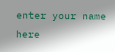enter your name here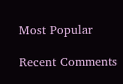Most Popular

Recent Comments